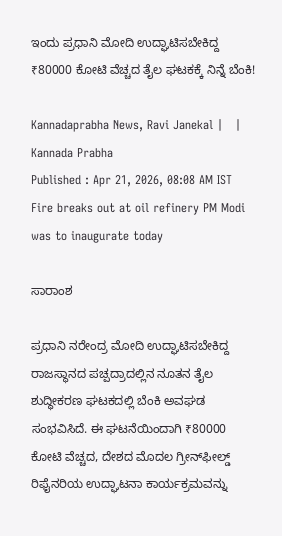ಇಂದು ಪ್ರಧಾನಿ ಮೋದಿ ಉದ್ಘಾಟಿಸಬೇಕಿದ್ದ ₹80000 ಕೋಟಿ ವೆಚ್ಚದ ತೈಲ ಘಟಕಕ್ಕೆ ನಿನ್ನೆ ಬೆಂಕಿ!

Kannadaprabha News, Ravi Janekal |   | Kannada Prabha
Published : Apr 21, 2026, 08:08 AM IST
Fire breaks out at oil refinery PM Modi was to inaugurate today

ಸಾರಾಂಶ

ಪ್ರಧಾನಿ ನರೇಂದ್ರ ಮೋದಿ ಉದ್ಘಾಟಿಸಬೇಕಿದ್ದ ರಾಜಸ್ಥಾನದ ಪಚ್ಪದ್ರಾದಲ್ಲಿನ ನೂತನ ತೈಲ ಶುದ್ಧೀಕರಣ ಘಟಕದಲ್ಲಿ ಬೆಂಕಿ ಅವಘಡ ಸಂಭವಿಸಿದೆ. ಈ ಘಟನೆಯಿಂದಾಗಿ ₹80000 ಕೋಟಿ ವೆಚ್ಚದ, ದೇಶದ ಮೊದಲ ಗ್ರೀನ್‌ಫೀಲ್ಡ್‌ ರಿಫೈನರಿಯ ಉದ್ಘಾಟನಾ ಕಾರ್ಯಕ್ರಮವನ್ನು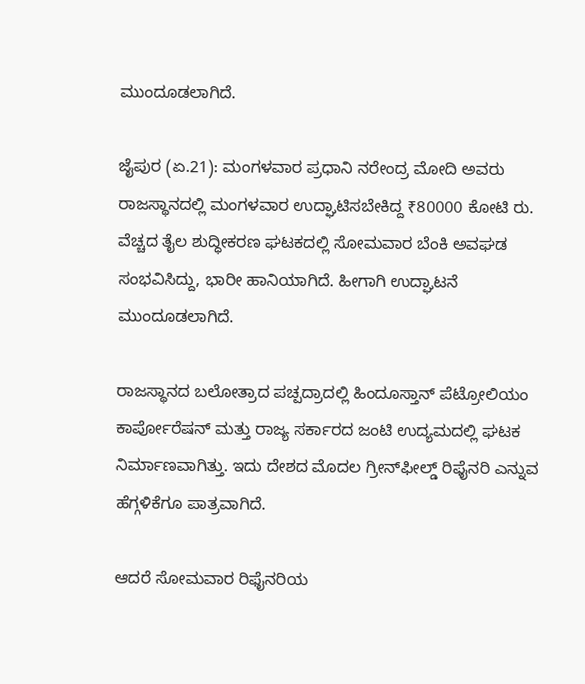ಮುಂದೂಡಲಾಗಿದೆ.

ಜೈಪುರ (ಏ.21): ಮಂಗಳವಾರ ಪ್ರಧಾನಿ ನರೇಂದ್ರ ಮೋದಿ ಅವರು ರಾಜಸ್ಥಾನದಲ್ಲಿ ಮಂಗಳವಾರ ಉದ್ಘಾಟಿಸಬೇಕಿದ್ದ ₹80000 ಕೋಟಿ ರು. ವೆಚ್ಚದ ತೈಲ ಶುದ್ಧೀಕರಣ ಘಟಕದಲ್ಲಿ ಸೋಮವಾರ ಬೆಂಕಿ ಅವಘಡ ಸಂಭವಿಸಿದ್ದು, ಭಾರೀ ಹಾನಿಯಾಗಿದೆ. ಹೀಗಾಗಿ ಉದ್ಘಾಟನೆ ಮುಂದೂಡಲಾಗಿದೆ.

ರಾಜಸ್ಥಾನದ ಬಲೋತ್ರಾದ ಪಚ್ಪದ್ರಾದಲ್ಲಿ ಹಿಂದೂಸ್ತಾನ್ ಪೆಟ್ರೋಲಿಯಂ ಕಾರ್ಪೋರೆಷನ್ ಮತ್ತು ರಾಜ್ಯ ಸರ್ಕಾರದ ಜಂಟಿ ಉದ್ಯಮದಲ್ಲಿ ಘಟಕ ನಿರ್ಮಾಣವಾಗಿತ್ತು. ಇದು ದೇಶದ ಮೊದಲ ಗ್ರೀನ್‌ಫೀಲ್ಡ್‌ ರಿಫೈನರಿ ಎನ್ನುವ ಹೆಗ್ಗಳಿಕೆಗೂ ಪಾತ್ರವಾಗಿದೆ.

ಆದರೆ ಸೋಮವಾರ ರಿಫೈನರಿಯ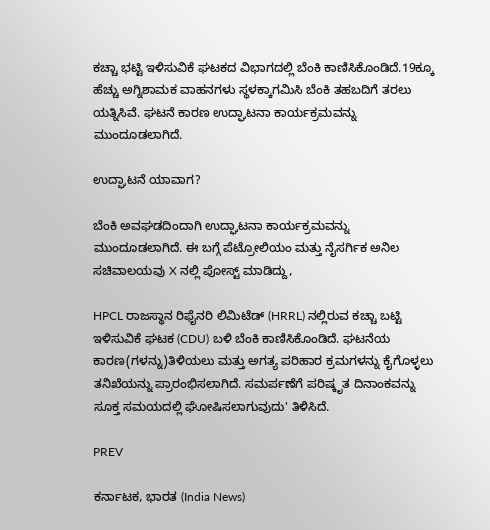ಕಚ್ಚಾ ಭಟ್ಟಿ ಇಳಿಸುವಿಕೆ ಘಟಕದ ವಿಭಾಗದಲ್ಲಿ ಬೆಂಕಿ ಕಾಣಿಸಿಕೊಂಡಿದೆ.19ಕ್ಕೂ ಹೆಚ್ಚು ಅಗ್ನಿಶಾಮಕ ವಾಹನಗಳು ಸ್ಥಳಕ್ಕಾಗಮಿಸಿ ಬೆಂಕಿ ತಹಬದಿಗೆ ತರಲು ಯತ್ನಿಸಿವೆ. ಘಟನೆ ಕಾರಣ ಉದ್ಘಾಟನಾ ಕಾರ್ಯಕ್ರಮವನ್ನು ಮುಂದೂಡಲಾಗಿದೆ.

ಉದ್ಘಾಟನೆ ಯಾವಾಗ?

ಬೆಂಕಿ ಅವಘಡದಿಂದಾಗಿ ಉದ್ಘಾಟನಾ ಕಾರ್ಯಕ್ರಮವನ್ನು ಮುಂದೂಡಲಾಗಿದೆ. ಈ ಬಗ್ಗೆ ಪೆಟ್ರೋಲಿಯಂ ಮತ್ತು ನೈಸರ್ಗಿಕ ಅನಿಲ ಸಚಿವಾಲಯವು X ನಲ್ಲಿ ಪೋಸ್ಟ್‌ ಮಾಡಿದ್ದು,

HPCL ರಾಜಸ್ಥಾನ ರಿಫೈನರಿ ಲಿಮಿಟೆಡ್ (HRRL) ನಲ್ಲಿರುವ ಕಚ್ಚಾ ಬಟ್ಟಿ ಇಳಿಸುವಿಕೆ ಘಟಕ (CDU) ಬಳಿ ಬೆಂಕಿ ಕಾಣಿಸಿಕೊಂಡಿದೆ. ಘಟನೆಯ ಕಾರಣ(ಗಳನ್ನು)ತಿಳಿಯಲು ಮತ್ತು ಅಗತ್ಯ ಪರಿಹಾರ ಕ್ರಮಗಳನ್ನು ಕೈಗೊಳ್ಳಲು ತನಿಖೆಯನ್ನು ಪ್ರಾರಂಭಿಸಲಾಗಿದೆ. ಸಮರ್ಪಣೆಗೆ ಪರಿಷ್ಕೃತ ದಿನಾಂಕವನ್ನು ಸೂಕ್ತ ಸಮಯದಲ್ಲಿ ಘೋಷಿಸಲಾಗುವುದು' ತಿಳಿಸಿದೆ.

PREV

ಕರ್ನಾಟಕ, ಭಾರತ (India News)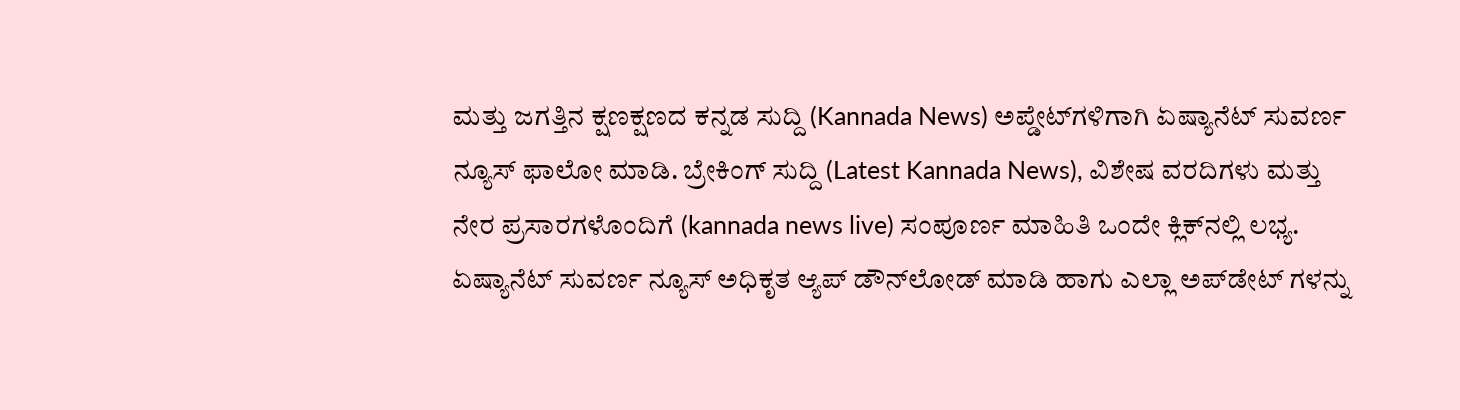ಮತ್ತು ಜಗತ್ತಿನ ಕ್ಷಣಕ್ಷಣದ ಕನ್ನಡ ಸುದ್ದಿ (Kannada News) ಅಪ್ಡೇಟ್‌ಗಳಿಗಾಗಿ ಏಷ್ಯಾನೆಟ್ ಸುವರ್ಣ ನ್ಯೂಸ್‌ ಫಾಲೋ ಮಾಡಿ. ಬ್ರೇಕಿಂಗ್ ಸುದ್ದಿ (Latest Kannada News), ವಿಶೇಷ ವರದಿಗಳು ಮತ್ತು ನೇರ ಪ್ರಸಾರಗಳೊಂದಿಗೆ (kannada news live) ಸಂಪೂರ್ಣ ಮಾಹಿತಿ ಒಂದೇ ಕ್ಲಿಕ್‌ನಲ್ಲಿ ಲಭ್ಯ. ಏಷ್ಯಾನೆಟ್ ಸುವರ್ಣ ನ್ಯೂಸ್ ಅಧಿಕೃತ ಆ್ಯಪ್ ಡೌನ್‌ಲೋಡ್ ಮಾಡಿ ಹಾಗು ಎಲ್ಲಾ ಅಪ್‌ಡೇಟ್ ಗಳನ್ನು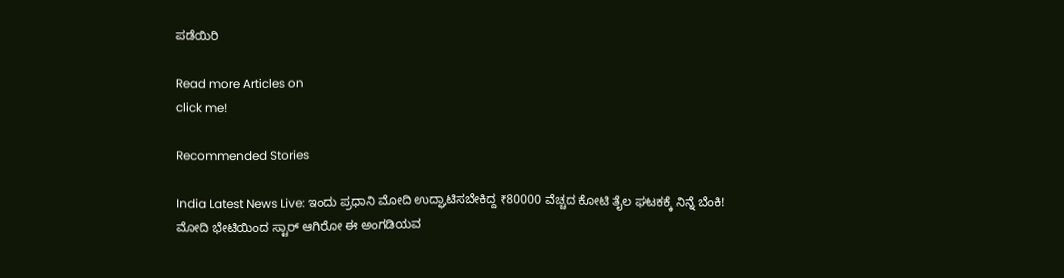ಪಡೆಯಿರಿ

Read more Articles on
click me!

Recommended Stories

India Latest News Live: ಇಂದು ಪ್ರಧಾನಿ ಮೋದಿ ಉದ್ಘಾಟಿಸಬೇಕಿದ್ದ ₹80000 ವೆಚ್ಚದ ಕೋಟಿ ತೈಲ ಘಟಕಕ್ಕೆ ನಿನ್ನೆ ಬೆಂಕಿ!
ಮೋದಿ ಭೇಟಿಯಿಂದ ಸ್ಟಾರ್ ಆಗಿರೋ ಈ ಅಂಗಡಿಯವ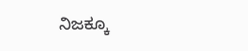ನಿಜಕ್ಕೂ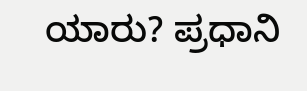ಯಾರು? ಪ್ರಧಾನಿ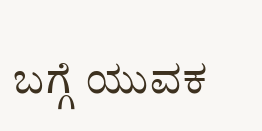ಬಗ್ಗೆ ಯುವಕ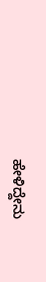ಹೇಳಿದ್ದೇನು